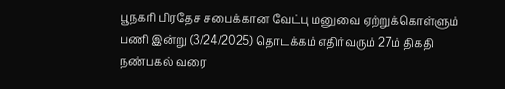பூநகரி பிரதேச சபைக்கான வேட்பு மனுவை ஏற்றுக்கொள்ளும் பணி இன்று (3/24/2025) தொடக்கம் எதிர்வரும் 27ம் திகதி நண்பகல் வரை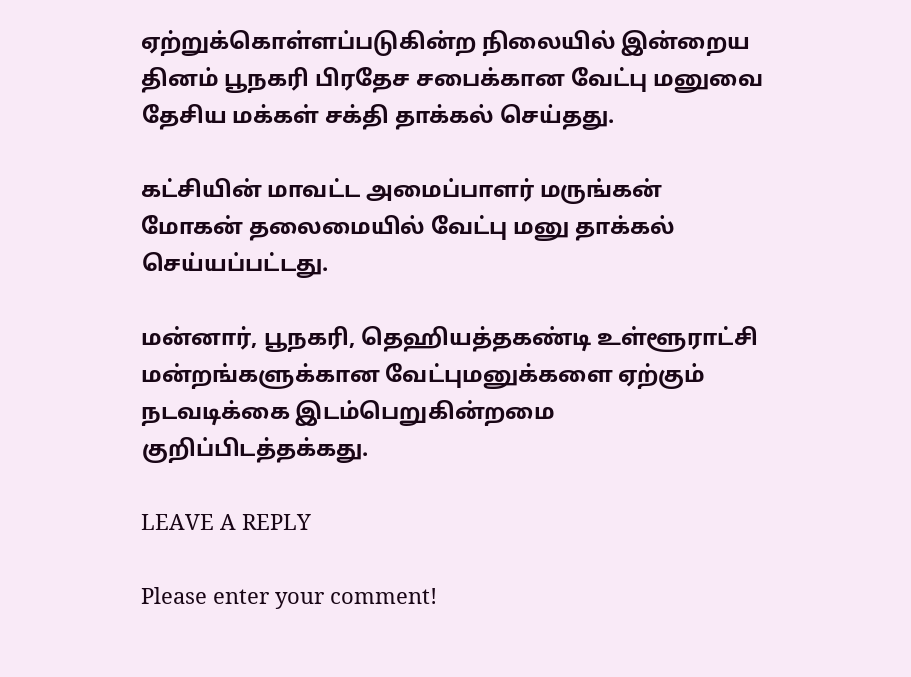ஏற்றுக்கொள்ளப்படுகின்ற நிலையில் இன்றைய தினம் பூநகரி பிரதேச சபைக்கான வேட்பு மனுவை தேசிய மக்கள் சக்தி தாக்கல் செய்தது.

கட்சியின் மாவட்ட அமைப்பாளர் மருங்கன் மோகன் தலைமையில் வேட்பு மனு தாக்கல் செய்யப்பட்டது.

மன்னார், பூநகரி, தெஹியத்தகண்டி உள்ளூராட்சி மன்றங்களுக்கான வேட்புமனுக்களை ஏற்கும் நடவடிக்கை இடம்பெறுகின்றமை குறிப்பிடத்தக்கது.

LEAVE A REPLY

Please enter your comment!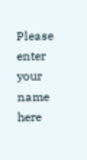Please enter your name here